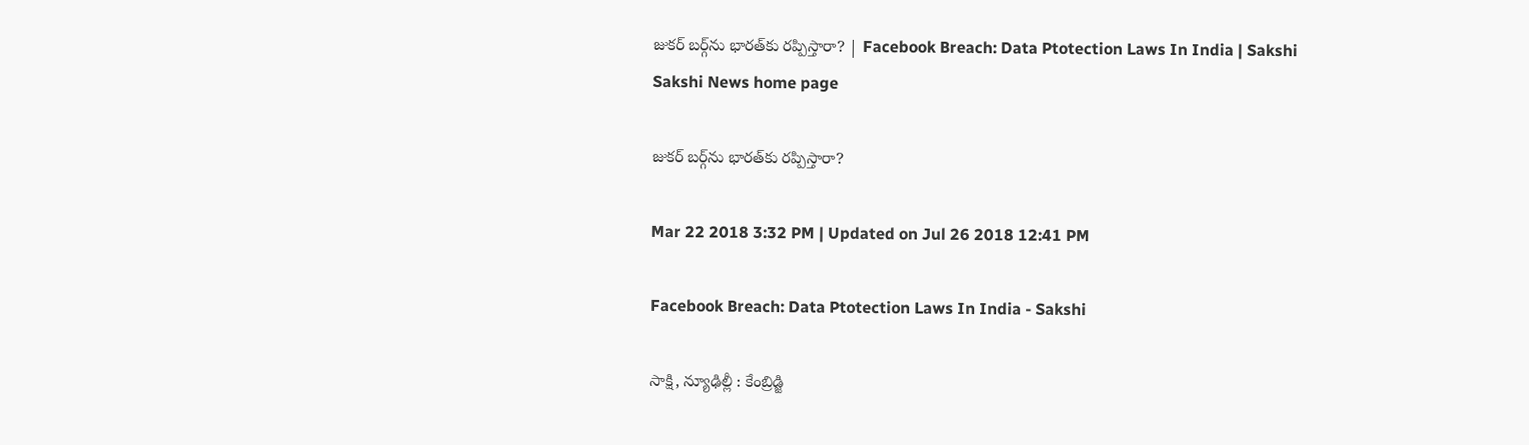జుకర్‌ బర్గ్‌ను భారత్‌కు రప్పిస్తారా? | Facebook Breach: Data Ptotection Laws In India | Sakshi
Sakshi News home page

జుకర్‌ బర్గ్‌ను భారత్‌కు రప్పిస్తారా?

Mar 22 2018 3:32 PM | Updated on Jul 26 2018 12:41 PM

Facebook Breach: Data Ptotection Laws In India - Sakshi

సాక్షి, న్యూఢిల్లీ : కేంబ్రిడ్జి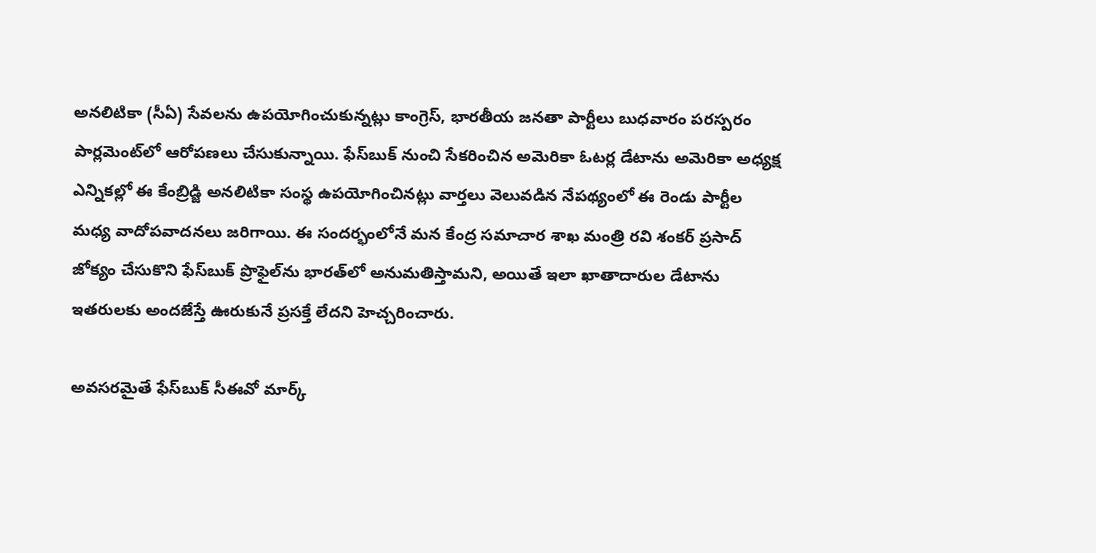అనలిటికా (సీఏ) సేవలను ఉపయోగించుకున్నట్లు కాంగ్రెస్, భారతీయ జనతా పార్టీలు బుధవారం పరస్పరం పార్లమెంట్‌లో ఆరోపణలు చేసుకున్నాయి. ఫేస్‌బుక్‌ నుంచి సేకరించిన అమెరికా ఓటర్ల డేటాను అమెరికా అధ్యక్ష ఎన్నికల్లో ఈ కేంబ్రిడ్జి అనలిటికా సంస్థ ఉపయోగించినట్లు వార్తలు వెలువడిన నేపథ్యంలో ఈ రెండు పార్టీల మధ్య వాదోపవాదనలు జరిగాయి. ఈ సందర్భంలోనే మన కేంద్ర సమాచార శాఖ మంత్రి రవి శంకర్‌ ప్రసాద్‌ జోక్యం చేసుకొని ఫేస్‌బుక్‌ ప్రొఫైల్‌ను భారత్‌లో అనుమతిస్తామని, అయితే ఇలా ఖాతాదారుల డేటాను ఇతరులకు అందజేస్తే ఊరుకునే ప్రసక్తే లేదని హెచ్చరించారు.

అవసరమైతే ఫేస్‌బుక్‌ సీఈవో మార్క్‌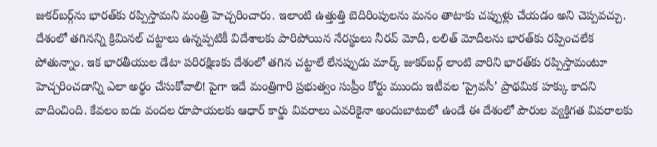జుకర్‌బర్గ్‌ను భారత్‌కు రప్పిస్తామని మంత్రి హెచ్చరించారు. ఇలాంటి ఉత్తుత్తి బెదిరింపులను మనం తాటాకు చప్పుళ్లు చేయడం అని చెప్పవచ్చు. దేశంలో తగినన్ని క్రిమినల్‌ చట్టాలు ఉన్నప్పటికీ విదేశాలకు పారిపోయిన నేరస్థులు నీరవ్‌ మోదీ, లలిత్‌ మోదీలను భారత్‌కు రప్పించలేక పోతున్నాం. ఇక భారతీయుల డేటా పరిరక్షిణకు దేశంలో తగిన చట్టాలే లేనప్పుడు మార్క్‌ జుకర్‌బర్గ్‌ లాంటి వారిని భారత్‌కు రప్పిస్తామంటూ హెచ్చరించడాన్ని ఎలా అర్థం చేసుకోవాలి! పైగా ఇదే మంత్రిగారి ప్రభుత్వం సుప్రీం కోర్టు ముందు ఇటీవల ‘ప్రైవసీ’ ప్రాథమిక హక్కు కాదని వాదించింది. కేవలం ఐదు వందల రూపాయలకు ఆధార్‌ కార్డు వివరాలు ఎవరికైనా అందుబాటులో ఉండే ఈ దేశంలో పౌరుల వ్యక్తిగత వివరాలకు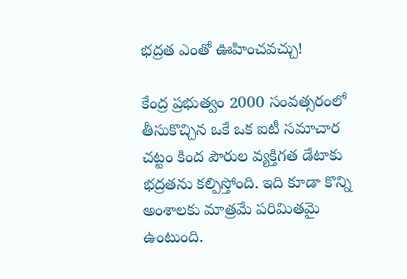భద్రత ఎంతో ఊహించవచ్చు!

కేంద్ర ప్రభుత్వం 2000 సంవత్సరంలో తీసుకొచ్చిన ఒకే ఒక ఐటీ సమాచార చట్టం కింద పౌరుల వ్యక్తిగత డేటాకు భద్రతను కల్పిస్తోంది. ఇది కూడా కొన్ని అంశాలకు మాత్రమే పరిమితమై ఉంటుంది.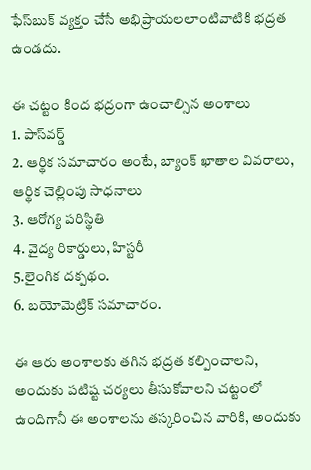ఫేస్‌బుక్‌ వ్యక్తం చేసే అభిప్రాయలలాంటివాటికి భద్రత ఉండదు.

ఈ చట్టం కింద భద్రంగా ఉంచాల్సిన అంశాలు
1. పాస్‌వర్డ్‌
2. ఆర్థిక సమాచారం అంటే, బ్యాంక్‌ ఖాతాల వివరాలు, ఆర్థిక చెల్లింపు సాధనాలు
3. ఆరోగ్య పరిస్థితి
4. వైద్య రికార్డులు, హిస్టరీ
5.లైంగిక దక్పథం.
6. బయోమెట్రిక్‌ సమాచారం.

ఈ ఆరు అంశాలకు తగిన భద్రత కల్పించాలని, అందుకు పటిష్ట చర్యలు తీసుకోవాలని చట్టంలో ఉందిగానీ ఈ అంశాలను తస్కరించిన వారికి, అందుకు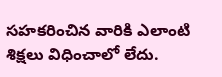సహకరించిన వారికి ఎలాంటి శిక్షలు విధించాలో లేదు.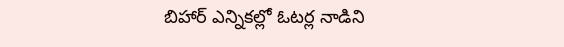బిహార్‌ ఎన్నికల్లో ఓటర్ల నాడిని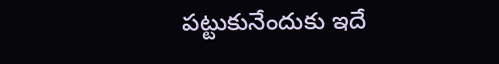పట్టుకునేందుకు ఇదే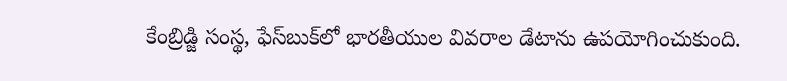కేంబ్రిడ్జి సంస్థ, ఫేస్‌బుక్‌లో భారతీయుల వివరాల డేటాను ఉపయోగించుకుంది.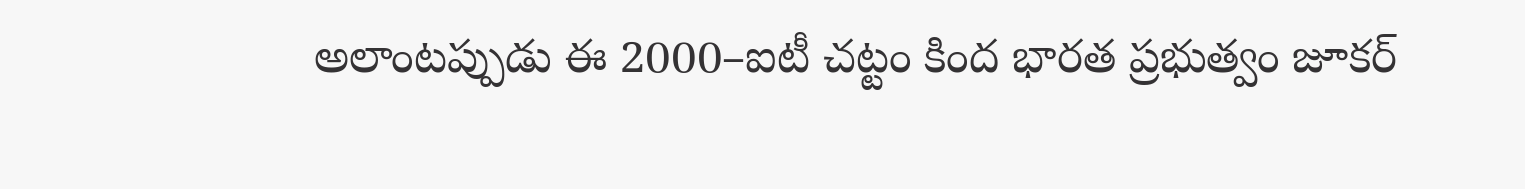అలాంటప్పుడు ఈ 2000–ఐటీ చట్టం కింద భారత ప్రభుత్వం జూకర్‌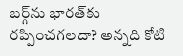బర్గ్‌ను భారత్‌కు రప్పించగలదా? అన్నది కోటి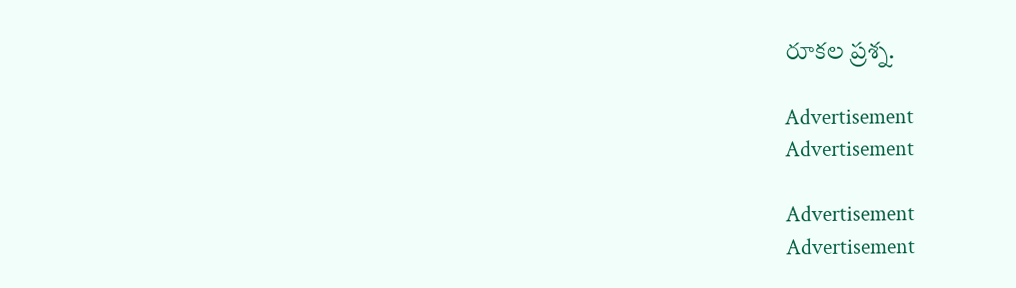రూకల ప్రశ్న.

Advertisement
Advertisement

Advertisement
Advertisement